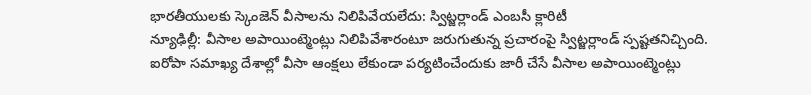భారతీయులకు స్కెంజెన్ వీసాలను నిలిపివేయలేదు: స్విట్జర్లాండ్ ఎంబసీ క్లారిటీ
న్యూఢిల్లీ: వీసాల అపాయింట్మెంట్లు నిలిపివేశారంటూ జరుగుతున్న ప్రచారంపై స్విట్జర్లాండ్ స్పష్టతనిచ్చింది. ఐరోపా సమాఖ్య దేశాల్లో వీసా ఆంక్షలు లేకుండా పర్యటించేందుకు జారీ చేసే వీసాల అపాయింట్మెంట్లు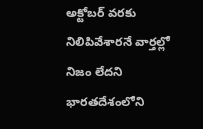అక్టోబర్ వరకు నిలిపివేశారనే వార్తల్లో నిజం లేదని భారతదేశంలోని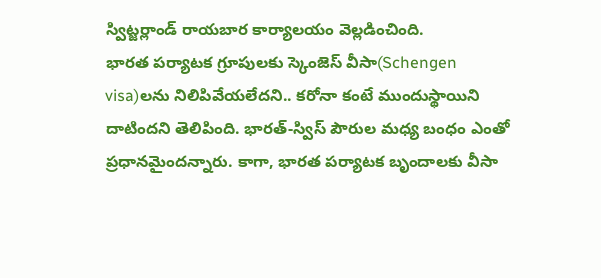స్విట్జర్లాండ్ రాయబార కార్యాలయం వెల్లడించింది.
భారత పర్యాటక గ్రూపులకు స్కెంజెస్ వీసా(Schengen visa)లను నిలిపివేయలేదని.. కరోనా కంటే ముందుస్థాయిని దాటిందని తెలిపింది. భారత్-స్విస్ పౌరుల మధ్య బంధం ఎంతో ప్రధానమైందన్నారు. కాగా, భారత పర్యాటక బృందాలకు వీసా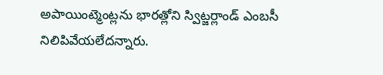అపాయింట్మెంట్లను భారత్లోని స్విట్జర్లాండ్ ఎంబసీ నిలిపివేయలేదన్నారు.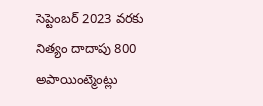సెప్టెంబర్ 2023 వరకు నిత్యం దాదాపు 800 అపాయింట్మెంట్లు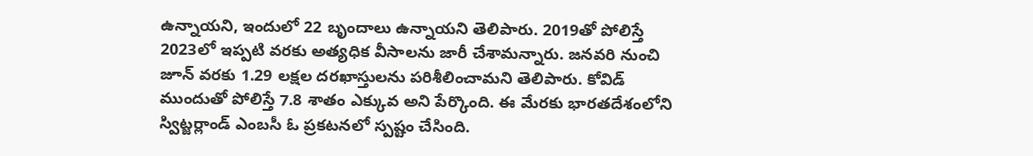ఉన్నాయని, ఇందులో 22 బృందాలు ఉన్నాయని తెలిపారు. 2019తో పోలిస్తే 2023లో ఇప్పటి వరకు అత్యధిక వీసాలను జారీ చేశామన్నారు. జనవరి నుంచి జూన్ వరకు 1.29 లక్షల దరఖాస్తులను పరిశీలించామని తెలిపారు. కోవిడ్ ముందుతో పోలిస్తే 7.8 శాతం ఎక్కువ అని పేర్కొంది. ఈ మేరకు భారతదేశంలోని స్విట్జర్లాండ్ ఎంబసీ ఓ ప్రకటనలో స్పష్టం చేసింది.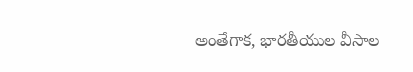అంతేగాక, భారతీయుల వీసాల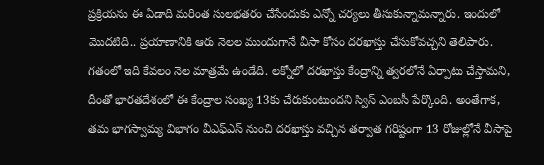ప్రక్రియను ఈ ఏడాది మరింత సులభతరం చేసేందుకు ఎన్నో చర్యలు తీసుకున్నామన్నారు. ఇందులో మొదటిది.. ప్రయాణానికి ఆరు నెలల ముందుగానే వీసా కోసం దరఖాస్తు చేసుకోవచ్చని తెలిపారు. గతంలో ఇది కేవలం నెల మాత్రమే ఉండేది. లక్నోలో దరఖాస్తు కేంద్రాన్ని త్వరలోనే ఏర్పాటు చేస్తామని, దీంతో భారతదేశంలో ఈ కేంద్రాల సంఖ్య 13కు చేరుకుంటుందని స్విస్ ఎంబసీ పేర్కొంది. అంతేగాక, తమ భాగస్వామ్య విభాగం వీఎఫ్ఎస్ నుంచి దరఖాస్తు వచ్చిన తర్వాత గరిష్టంగా 13 రోజుల్లోనే వీసాపై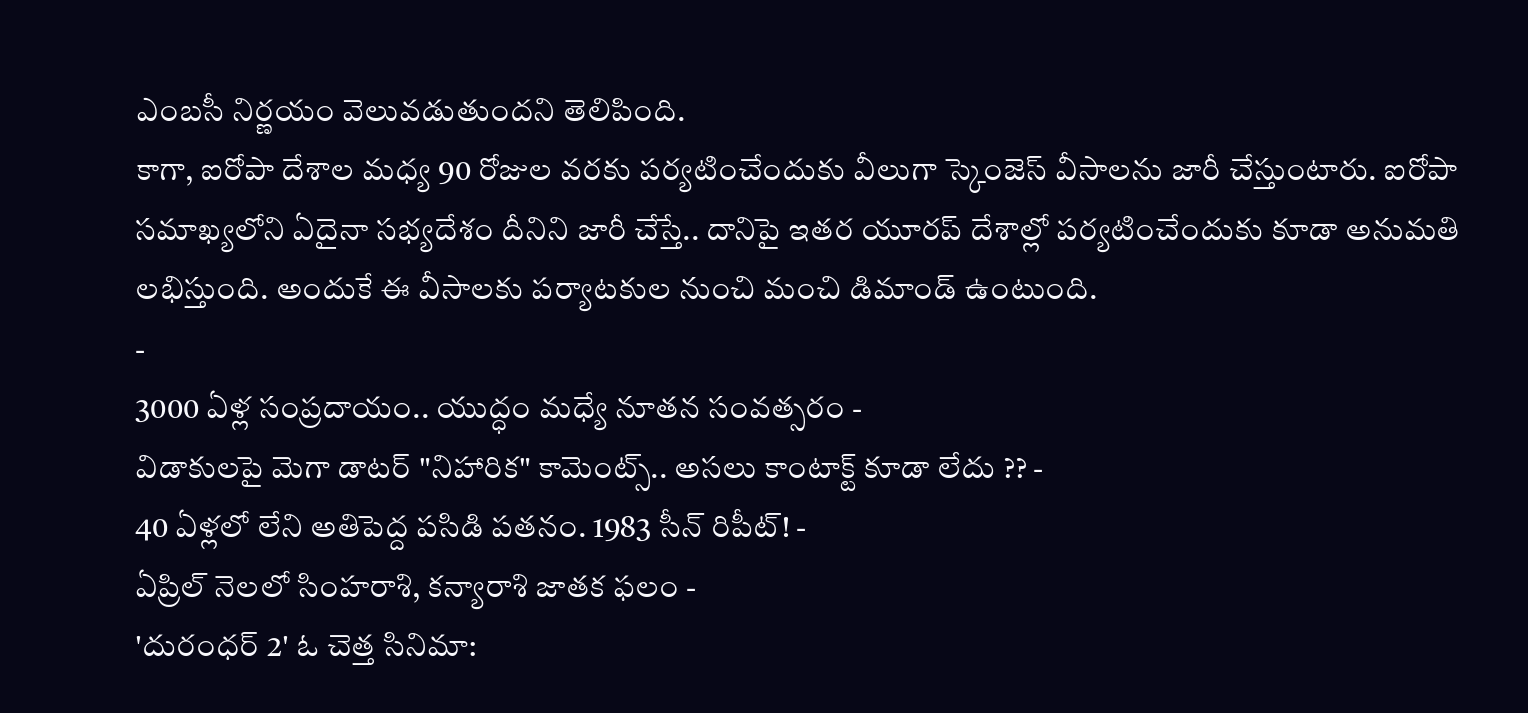ఎంబసీ నిర్ణయం వెలువడుతుందని తెలిపింది.
కాగా, ఐరోపా దేశాల మధ్య 90 రోజుల వరకు పర్యటించేందుకు వీలుగా స్కెంజెస్ వీసాలను జారీ చేస్తుంటారు. ఐరోపా సమాఖ్యలోని ఏదైనా సభ్యదేశం దీనిని జారీ చేస్తే.. దానిపై ఇతర యూరప్ దేశాల్లో పర్యటించేందుకు కూడా అనుమతి లభిస్తుంది. అందుకే ఈ వీసాలకు పర్యాటకుల నుంచి మంచి డిమాండ్ ఉంటుంది.
-
3000 ఏళ్ల సంప్రదాయం.. యుద్ధం మధ్యే నూతన సంవత్సరం -
విడాకులపై మెగా డాటర్ "నిహారిక" కామెంట్స్.. అసలు కాంటాక్ట్ కూడా లేదు ?? -
40 ఏళ్లలో లేని అతిపెద్ద పసిడి పతనం. 1983 సీన్ రిపీట్! -
ఏప్రిల్ నెలలో సింహరాశి, కన్యారాశి జాతక ఫలం -
'దురంధర్ 2' ఓ చెత్త సినిమా: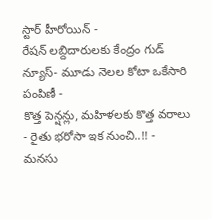స్టార్ హీరోయిన్ -
రేషన్ లబ్దిదారులకు కేంద్రం గుడ్ న్యూస్- మూడు నెలల కోటా ఒకేసారి పంపిణీ -
కొత్త పెన్షన్లు, మహిళలకు కొత్త వరాలు - రైతు భరోసా ఇక నుంచి..!! -
మనసు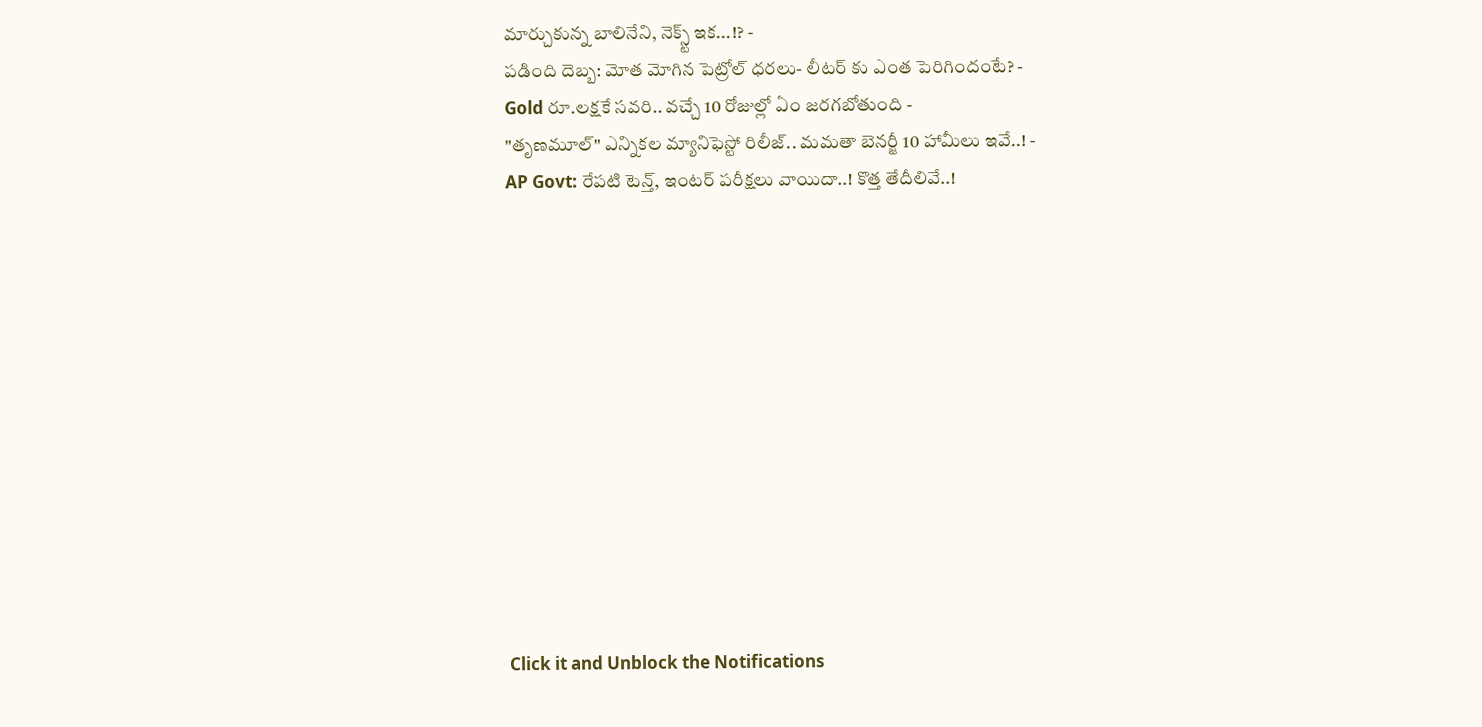మార్చుకున్న బాలినేని, నెక్స్ట్ ఇక...!? -
పడింది దెబ్బ: మోత మోగిన పెట్రోల్ ధరలు- లీటర్ కు ఎంత పెరిగిందంటే? -
Gold రూ.లక్షకే సవరి.. వచ్చే 10 రోజుల్లో ఏం జరగబోతుంది -
"తృణమూల్" ఎన్నికల మ్యానిఫెస్టో రిలీజ్.. మమతా బెనర్జీ 10 హామీలు ఇవే..! -
AP Govt: రేపటి టెన్త్, ఇంటర్ పరీక్షలు వాయిదా..! కొత్త తేదీలివే..!












Click it and Unblock the Notifications